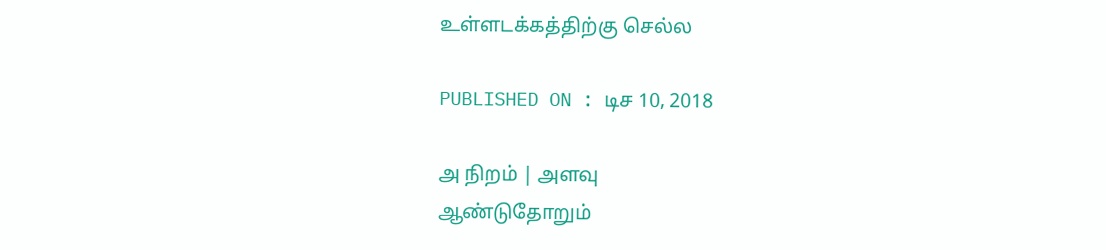உள்ளடக்கத்திற்கு செல்ல

PUBLISHED ON : டிச 10, 2018

அ நிறம் | அளவு
ஆண்டுதோறும்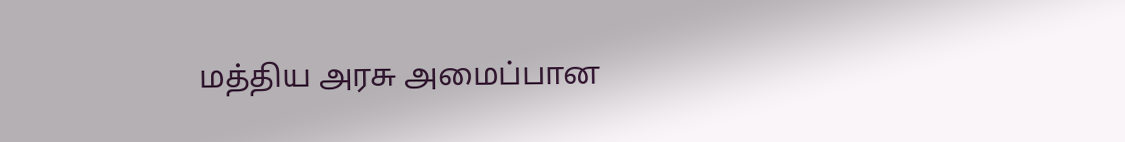மத்திய அரசு அமைப்பான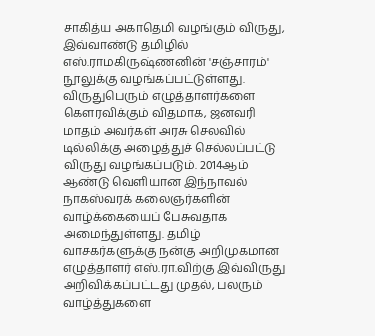சாகித்ய அகாதெமி வழங்கும் விருது, இவ்வாண்டு தமிழில் எஸ்.ராமகிருஷ்ணனின் 'சஞ்சாரம்' நூலுக்கு வழங்கப்பட்டுள்ளது. விருதுபெரும் எழுத்தாளர்களை கெளரவிக்கும் விதமாக, ஜனவரி மாதம் அவர்கள் அரசு செலவில் டில்லிக்கு அழைத்துச் செல்லப்பட்டு விருது வழங்கப்படும். 2014ஆம் ஆண்டு வெளியான இந்நாவல் நாகஸ்வரக் கலைஞர்களின் வாழ்க்கையைப் பேசுவதாக அமைந்துள்ளது. தமிழ் வாசகர்களுக்கு நன்கு அறிமுகமான எழுத்தாளர் எஸ்.ரா.விற்கு இவ்விருது அறிவிக்கப்பட்டது முதல், பலரும் வாழ்த்துகளை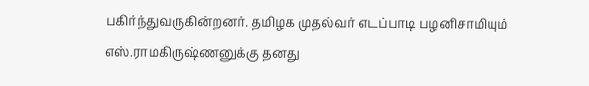பகிர்ந்துவருகின்றனர். தமிழக முதல்வர் எடப்பாடி பழனிசாமியும் எஸ்.ராமகிருஷ்ணனுக்கு தனது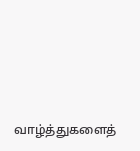வாழ்த்துகளைத்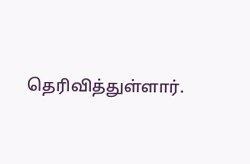தெரிவித்துள்ளார்.